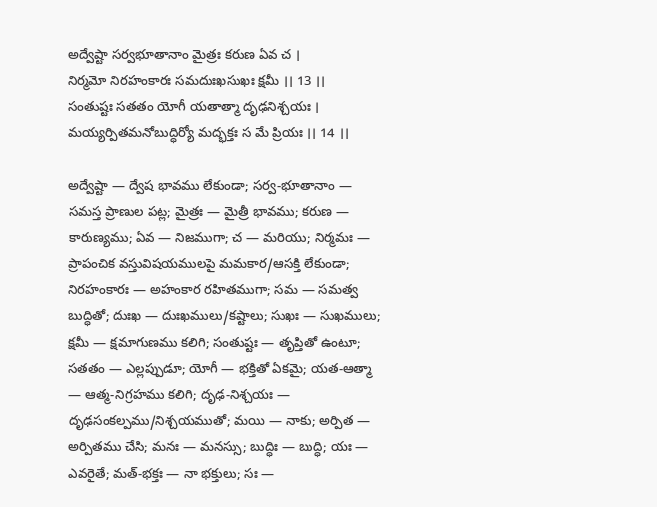అద్వేష్టా సర్వభూతానాం మైత్రః కరుణ ఏవ చ ।
నిర్మమో నిరహంకారః సమదుఃఖసుఖః క్షమీ ।। 13 ।।
సంతుష్టః సతతం యోగీ యతాత్మా దృఢనిశ్చయః ।
మయ్యర్పితమనోబుద్ధిర్యో మద్భక్తః స మే ప్రియః ।। 14 ।।

అద్వేష్టా — ద్వేష భావము లేకుండా; సర్వ-భూతానాం — సమస్త ప్రాణుల పట్ల; మైత్రః — మైత్రీ భావము; కరుణ — కారుణ్యము; ఏవ — నిజముగా; చ — మరియు; నిర్మమః — ప్రాపంచిక వస్తువిషయములపై మమకార/ఆసక్తి లేకుండా; నిరహంకారః — అహంకార రహితముగా; సమ — సమత్వ బుద్ధితో; దుఃఖ — దుఃఖములు/కష్టాలు; సుఖః — సుఖములు; క్షమీ — క్షమాగుణము కలిగి; సంతుష్టః — తృప్తితో ఉంటూ; సతతం — ఎల్లప్పుడూ; యోగీ — భక్తితో ఏకమై; యత-ఆత్మా — ఆత్మ-నిగ్రహము కలిగి; దృఢ-నిశ్చయః — దృఢసంకల్పము/నిశ్చయముతో; మయి — నాకు; అర్పిత — అర్పితము చేసి; మనః — మనస్సు; బుద్ధిః — బుద్ధి; యః — ఎవరైతే; మత్-భక్తః — నా భక్తులు; సః —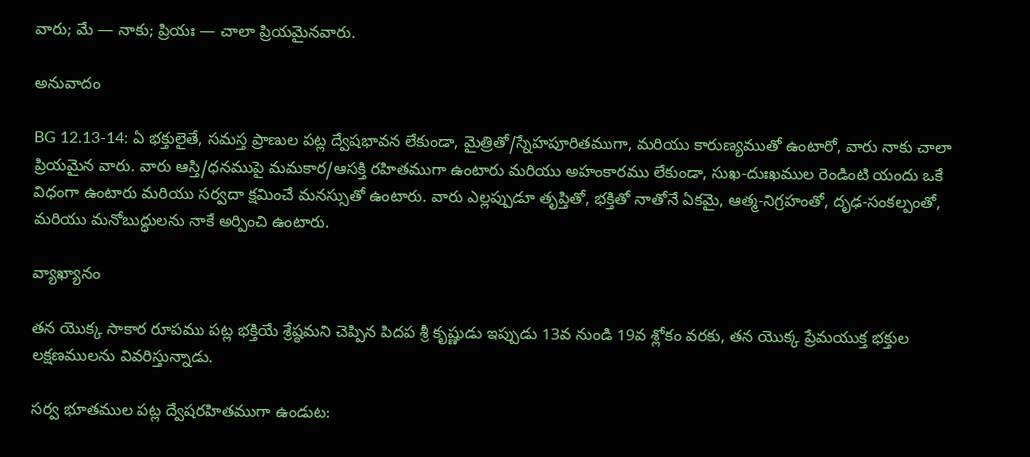వారు; మే — నాకు; ప్రియః — చాలా ప్రియమైనవారు.

అనువాదం

BG 12.13-14: ఏ భక్తులైతే, సమస్త ప్రాణుల పట్ల ద్వేషభావన లేకుండా, మైత్రితో/స్నేహపూరితముగా, మరియు కారుణ్యముతో ఉంటారో, వారు నాకు చాలా ప్రియమైన వారు. వారు ఆస్తి/ధనముపై మమకార/ఆసక్తి రహితముగా ఉంటారు మరియు అహంకారము లేకుండా, సుఖ-దుఃఖముల రెండింటి యందు ఒకే విధంగా ఉంటారు మరియు సర్వదా క్షమించే మనస్సుతో ఉంటారు. వారు ఎల్లప్పుడూ తృప్తితో, భక్తితో నాతోనే ఏకమై, ఆత్మ-నిగ్రహంతో, దృఢ-సంకల్పంతో, మరియు మనోబుద్ధులను నాకే అర్పించి ఉంటారు.

వ్యాఖ్యానం

తన యొక్క సాకార రూపము పట్ల భక్తియే శ్రేష్ఠమని చెప్పిన పిదప శ్రీ కృష్ణుడు ఇప్పుడు 13వ నుండి 19వ శ్లోకం వరకు, తన యొక్క ప్రేమయుక్త భక్తుల లక్షణములను వివరిస్తున్నాడు.

సర్వ భూతముల పట్ల ద్వేషరహితముగా ఉండుట: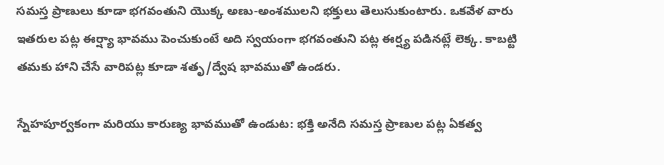సమస్త ప్రాణులు కూడా భగవంతుని యొక్క అణు-అంశములని భక్తులు తెలుసుకుంటారు. ఒకవేళ వారు ఇతరుల పట్ల ఈర్ష్యా భావము పెంచుకుంటే అది స్వయంగా భగవంతుని పట్ల ఈర్ష్య పడినట్లే లెక్క. కాబట్టి తమకు హాని చేసే వారిపట్ల కూడా శతృ/ద్వేష భావముతో ఉండరు.

స్నేహపూర్వకంగా మరియు కారుణ్య భావముతో ఉండుట: భక్తి అనేది సమస్త ప్రాణుల పట్ల ఏకత్వ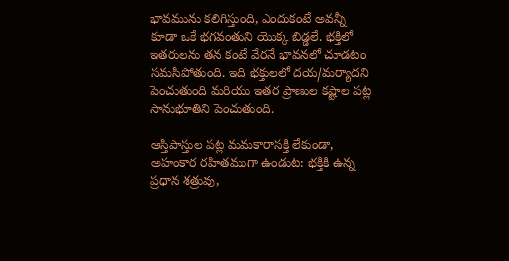భావమును కలిగిస్తుంది, ఎందుకంటే అవన్నీ కూడా ఒకే భగవంతుని యొక్క బిడ్డలే. భక్తిలో ఇతరులను తన కంటే వేరనే భావనలో చూడటం సమసిపోతుంది. ఇది భక్తులలో దయ/మర్యాదని పెంచుతుంది మరియు ఇతర ప్రాణుల కష్టాల పట్ల సానుభూతిని పెంచుతుంది.

ఆస్తిపాస్తుల పట్ల మమకారాసక్తి లేకుండా, అహంకార రహితముగా ఉండుట: భక్తికి ఉన్న ప్రధాన శత్రువు,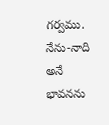గర్వము. నేను-నాది అనే భావనను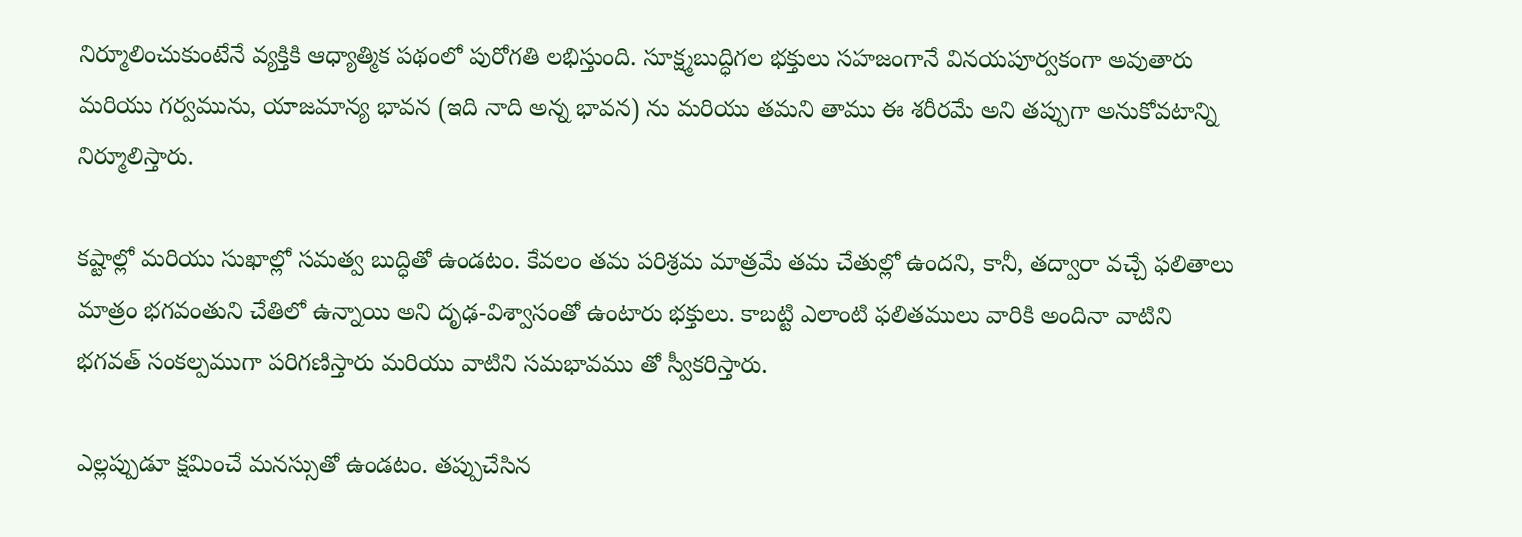నిర్మూలించుకుంటేనే వ్యక్తికి ఆధ్యాత్మిక పథంలో పురోగతి లభిస్తుంది. సూక్ష్మబుద్ధిగల భక్తులు సహజంగానే వినయపూర్వకంగా అవుతారు మరియు గర్వమును, యాజమాన్య భావన (ఇది నాది అన్న భావన) ను మరియు తమని తాము ఈ శరీరమే అని తప్పుగా అనుకోవటాన్ని నిర్మూలిస్తారు.

కష్టాల్లో మరియు సుఖాల్లో సమత్వ బుద్ధితో ఉండటం. కేవలం తమ పరిశ్రమ మాత్రమే తమ చేతుల్లో ఉందని, కానీ, తద్వారా వచ్చే ఫలితాలు మాత్రం భగవంతుని చేతిలో ఉన్నాయి అని దృఢ-విశ్వాసంతో ఉంటారు భక్తులు. కాబట్టి ఎలాంటి ఫలితములు వారికి అందినా వాటిని భగవత్ సంకల్పముగా పరిగణిస్తారు మరియు వాటిని సమభావము తో స్వీకరిస్తారు.

ఎల్లప్పుడూ క్షమించే మనస్సుతో ఉండటం. తప్పుచేసిన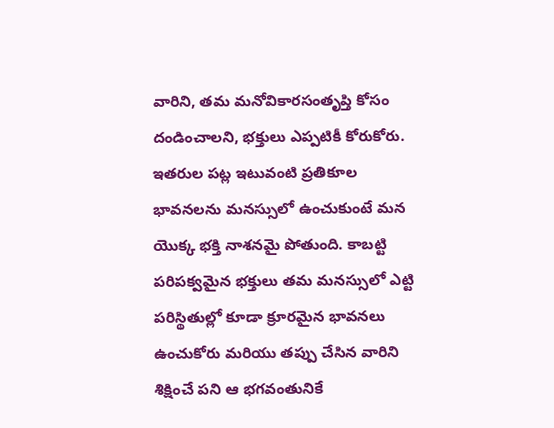వారిని, తమ మనోవికారసంతృప్తి కోసం దండించాలని, భక్తులు ఎప్పటికీ కోరుకోరు. ఇతరుల పట్ల ఇటువంటి ప్రతికూల భావనలను మనస్సులో ఉంచుకుంటే మన యొక్క భక్తి నాశనమై పోతుంది. కాబట్టి పరిపక్వమైన భక్తులు తమ మనస్సులో ఎట్టి పరిస్థితుల్లో కూడా క్రూరమైన భావనలు ఉంచుకోరు మరియు తప్పు చేసిన వారిని శిక్షించే పని ఆ భగవంతునికే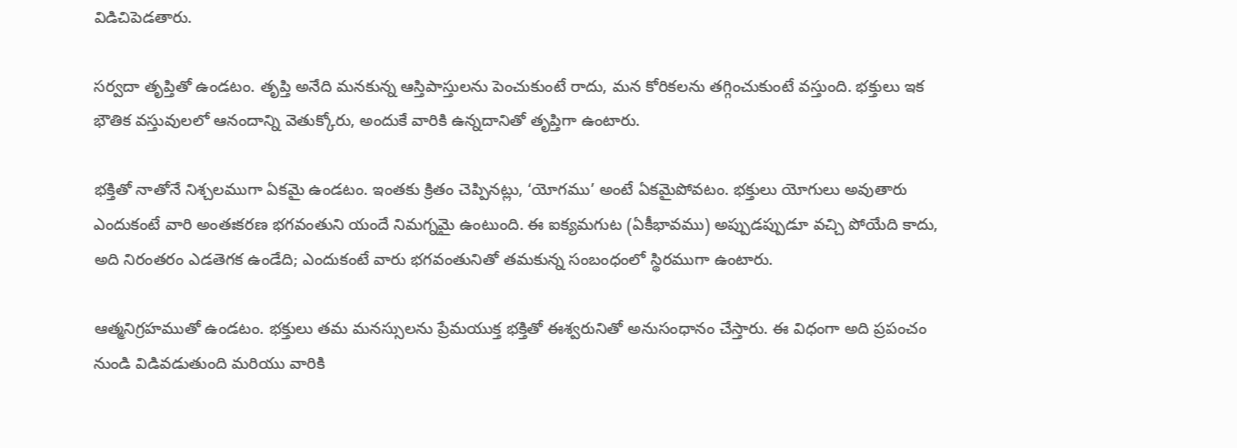విడిచిపెడతారు.

సర్వదా తృప్తితో ఉండటం. తృప్తి అనేది మనకున్న ఆస్తిపాస్తులను పెంచుకుంటే రాదు, మన కోరికలను తగ్గించుకుంటే వస్తుంది. భక్తులు ఇక భౌతిక వస్తువులలో ఆనందాన్ని వెతుక్కోరు, అందుకే వారికి ఉన్నదానితో తృప్తిగా ఉంటారు.

భక్తితో నాతోనే నిశ్చలముగా ఏకమై ఉండటం. ఇంతకు క్రితం చెప్పినట్లు, ‘యోగము’ అంటే ఏకమైపోవటం. భక్తులు యోగులు అవుతారు ఎందుకంటే వారి అంతఃకరణ భగవంతుని యందే నిమగ్నమై ఉంటుంది. ఈ ఐక్యమగుట (ఏకీభావము) అప్పుడప్పుడూ వచ్చి పోయేది కాదు, అది నిరంతరం ఎడతెగక ఉండేది; ఎందుకంటే వారు భగవంతునితో తమకున్న సంబంధంలో స్థిరముగా ఉంటారు.

ఆత్మనిగ్రహముతో ఉండటం. భక్తులు తమ మనస్సులను ప్రేమయుక్త భక్తితో ఈశ్వరునితో అనుసంధానం చేస్తారు. ఈ విధంగా అది ప్రపంచం నుండి విడివడుతుంది మరియు వారికి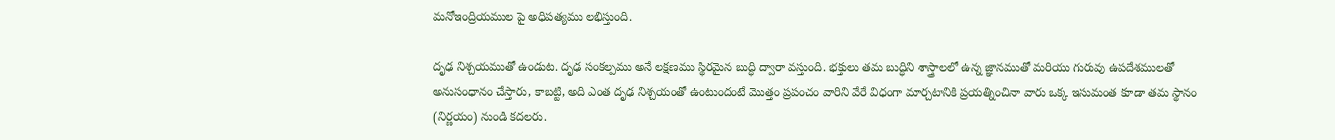మనోఇంద్రియముల పై అధిపత్యము లభిస్తుంది.

దృఢ నిశ్చయముతో ఉండుట. దృఢ సంకల్పము అనే లక్షణము స్థిరమైన బుద్ధి ద్వారా వస్తుంది. భక్తులు తమ బుద్ధిని శాస్త్రాలలో ఉన్న జ్ఞానముతో మరియు గురువు ఉపదేశములతో అనుసంధానం చేస్తారు, కాబట్టి, అది ఎంత దృఢ నిశ్చయంతో ఉంటుందంటే మొత్తం ప్రపంచం వారిని వేరే విధంగా మార్చటానికి ప్రయత్నించినా వారు ఒక్క ఇసుమంత కూడా తమ స్థానం (నిర్ణయం) నుండి కదలరు.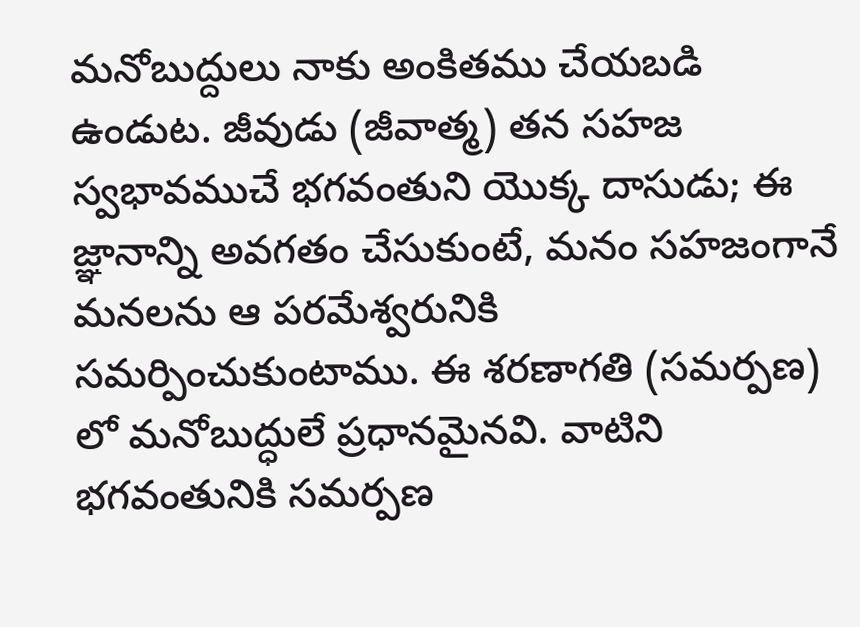మనోబుద్దులు నాకు అంకితము చేయబడి ఉండుట. జీవుడు (జీవాత్మ) తన సహజ స్వభావముచే భగవంతుని యొక్క దాసుడు; ఈ జ్ఞానాన్ని అవగతం చేసుకుంటే, మనం సహజంగానే మనలను ఆ పరమేశ్వరునికి సమర్పించుకుంటాము. ఈ శరణాగతి (సమర్పణ) లో మనోబుద్ధులే ప్రధానమైనవి. వాటిని భగవంతునికి సమర్పణ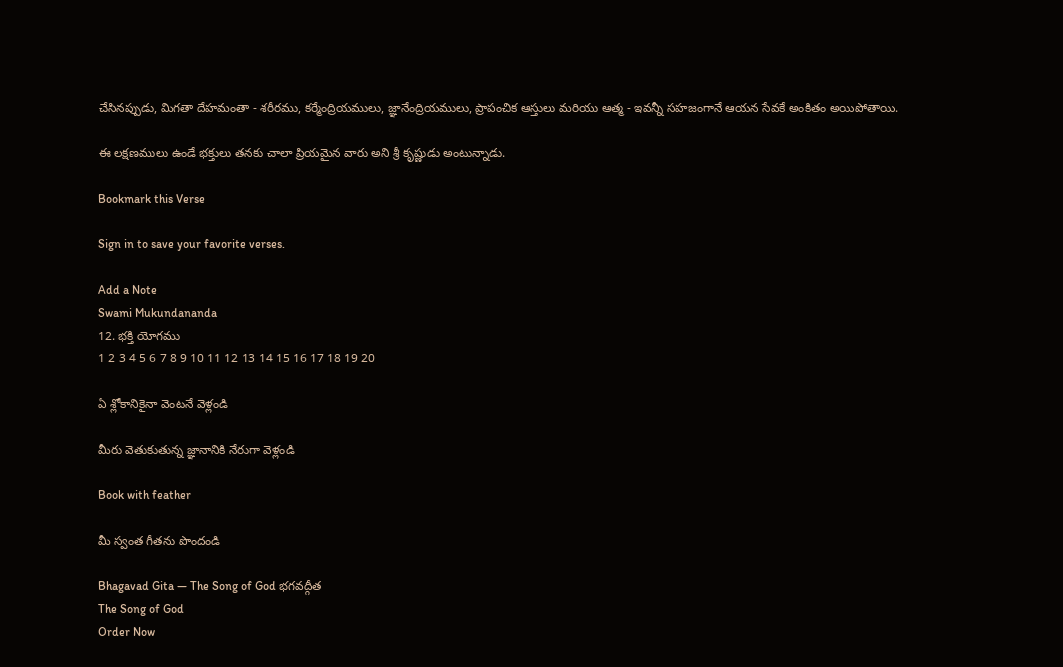చేసినప్పుడు, మిగతా దేహమంతా - శరీరము, కర్మేంద్రియములు, జ్ఞానేంద్రియములు, ప్రాపంచిక ఆస్తులు మరియు ఆత్మ - ఇవన్నీ సహజంగానే ఆయన సేవకే అంకితం అయిపోతాయి.

ఈ లక్షణములు ఉండే భక్తులు తనకు చాలా ప్రియమైన వారు అని శ్రీ కృష్ణుడు అంటున్నాడు.

Bookmark this Verse

Sign in to save your favorite verses.

Add a Note
Swami Mukundananda
12. భక్తి యోగము
1 2 3 4 5 6 7 8 9 10 11 12 13 14 15 16 17 18 19 20

ఏ శ్లోకానికైనా వెంటనే వెళ్లండి

మీరు వెతుకుతున్న జ్ఞానానికి నేరుగా వెళ్లండి

Book with feather

మీ స్వంత గీతను పొందండి

Bhagavad Gita — The Song of God భగవద్గీత
The Song of God
Order Now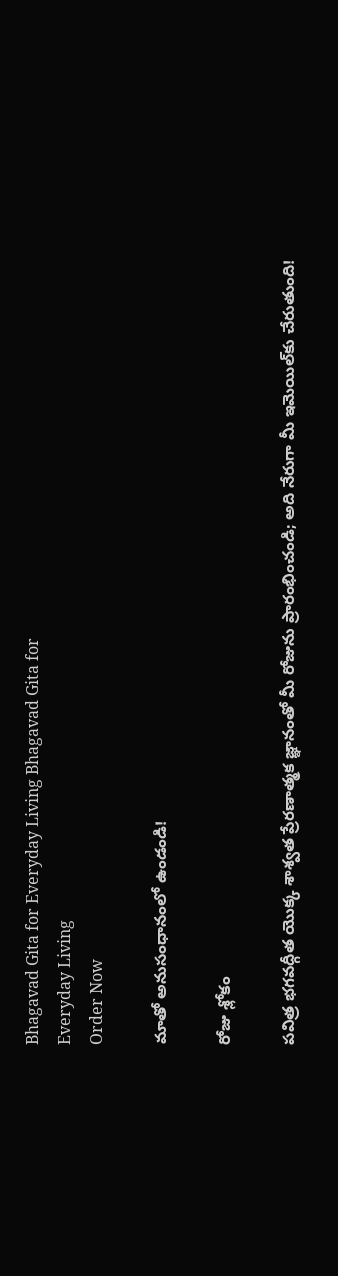Bhagavad Gita for Everyday Living Bhagavad Gita for
Everyday Living
Order Now

మాతో అనుసంధానంలో ఉండండి!

రోజు శ్లోకం

పవిత్ర భగవద్గీత యొక్క శాశ్వత ప్రేరణాత్మక జ్ఞానంతో మీ రోజును ప్రారంభించండి; అది నేరుగా మీ ఇమెయిల్‌కు చేరుతుంది!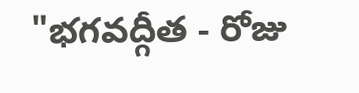"భగవద్గీత - రోజు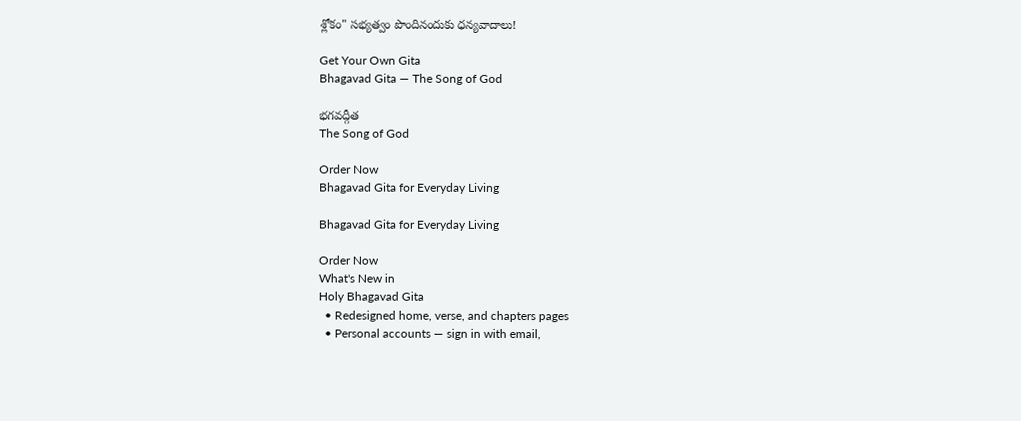శ్లోకం" సభ్యత్వం పొందినందుకు ధన్యవాదాలు!

Get Your Own Gita
Bhagavad Gita — The Song of God

భగవద్గీత
The Song of God

Order Now
Bhagavad Gita for Everyday Living

Bhagavad Gita for Everyday Living

Order Now
What's New in
Holy Bhagavad Gita
  • Redesigned home, verse, and chapters pages
  • Personal accounts — sign in with email,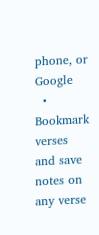phone, or Google
  • Bookmark verses and save notes on any verse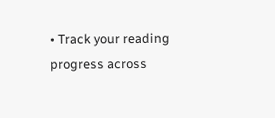• Track your reading progress across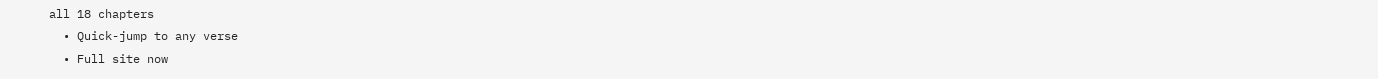all 18 chapters
  • Quick-jump to any verse
  • Full site now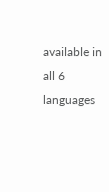available in all 6 languages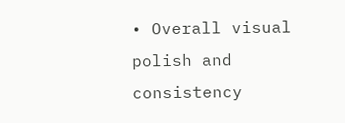• Overall visual polish and consistency